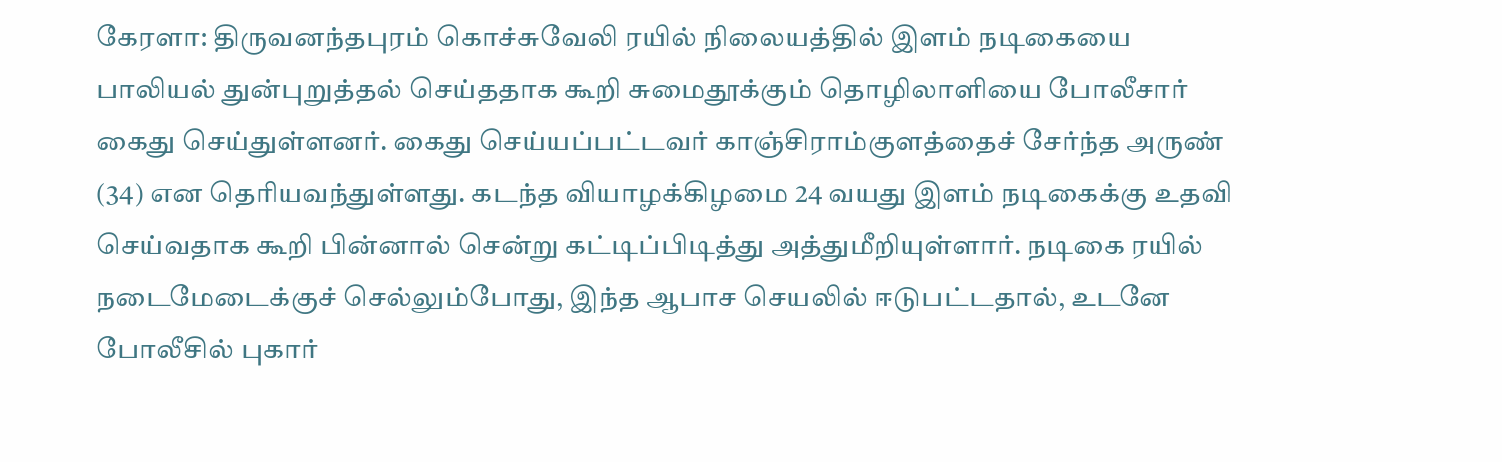கேரளா: திருவனந்தபுரம் கொச்சுவேலி ரயில் நிலையத்தில் இளம் நடிகையை பாலியல் துன்புறுத்தல் செய்ததாக கூறி சுமைதூக்கும் தொழிலாளியை போலீசார் கைது செய்துள்ளனர். கைது செய்யப்பட்டவர் காஞ்சிராம்குளத்தைச் சேர்ந்த அருண் (34) என தெரியவந்துள்ளது. கடந்த வியாழக்கிழமை 24 வயது இளம் நடிகைக்கு உதவி செய்வதாக கூறி பின்னால் சென்று கட்டிப்பிடித்து அத்துமீறியுள்ளார். நடிகை ரயில் நடைமேடைக்குச் செல்லும்போது, இந்த ஆபாச செயலில் ஈடுபட்டதால், உடனே போலீசில் புகார்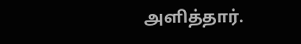அளித்தார்.